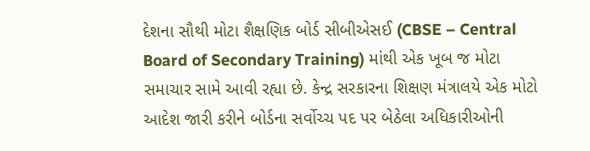દેશના સૌથી મોટા શૈક્ષણિક બોર્ડ સીબીએસઈ (CBSE – Central Board of Secondary Training) માંથી એક ખૂબ જ મોટા સમાચાર સામે આવી રહ્યા છે. કેન્દ્ર સરકારના શિક્ષણ મંત્રાલયે એક મોટો આદેશ જારી કરીને બોર્ડના સર્વોચ્ચ પદ પર બેઠેલા અધિકારીઓની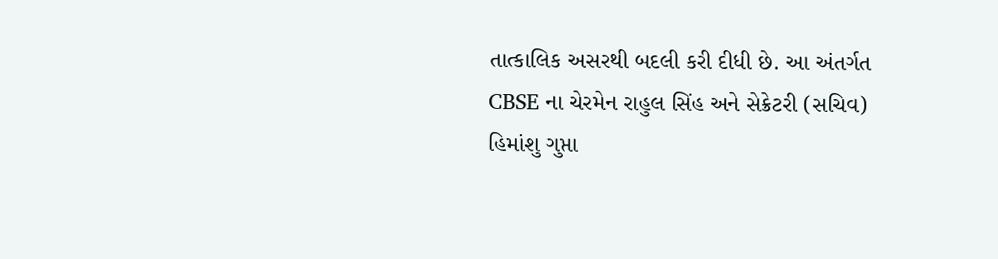તાત્કાલિક અસરથી બદલી કરી દીધી છે. આ અંતર્ગત CBSE ના ચેરમેન રાહુલ સિંહ અને સેક્રેટરી (સચિવ) હિમાંશુ ગુપ્તા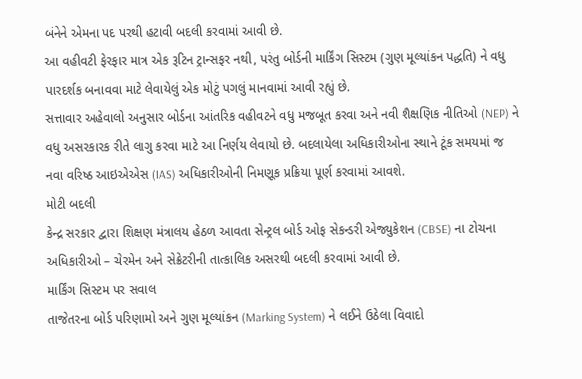બંનેને એમના પદ પરથી હટાવી બદલી કરવામાં આવી છે.
આ વહીવટી ફેરફાર માત્ર એક રૂટિન ટ્રાન્સફર નથી, પરંતુ બોર્ડની માર્કિંગ સિસ્ટમ (ગુણ મૂલ્યાંકન પદ્ધતિ) ને વધુ પારદર્શક બનાવવા માટે લેવાયેલું એક મોટું પગલું માનવામાં આવી રહ્યું છે.
સત્તાવાર અહેવાલો અનુસાર બોર્ડના આંતરિક વહીવટને વધુ મજબૂત કરવા અને નવી શૈક્ષણિક નીતિઓ (NEP) ને વધુ અસરકારક રીતે લાગુ કરવા માટે આ નિર્ણય લેવાયો છે. બદલાયેલા અધિકારીઓના સ્થાને ટૂંક સમયમાં જ નવા વરિષ્ઠ આઇએએસ (IAS) અધિકારીઓની નિમણૂક પ્રક્રિયા પૂર્ણ કરવામાં આવશે.
મોટી બદલી
કેન્દ્ર સરકાર દ્વારા શિક્ષણ મંત્રાલય હેઠળ આવતા સેન્ટ્રલ બોર્ડ ઓફ સેકન્ડરી એજ્યુકેશન (CBSE) ના ટોચના અધિકારીઓ – ચેરમેન અને સેક્રેટરીની તાત્કાલિક અસરથી બદલી કરવામાં આવી છે.
માર્કિંગ સિસ્ટમ પર સવાલ
તાજેતરના બોર્ડ પરિણામો અને ગુણ મૂલ્યાંકન (Marking System) ને લઈને ઉઠેલા વિવાદો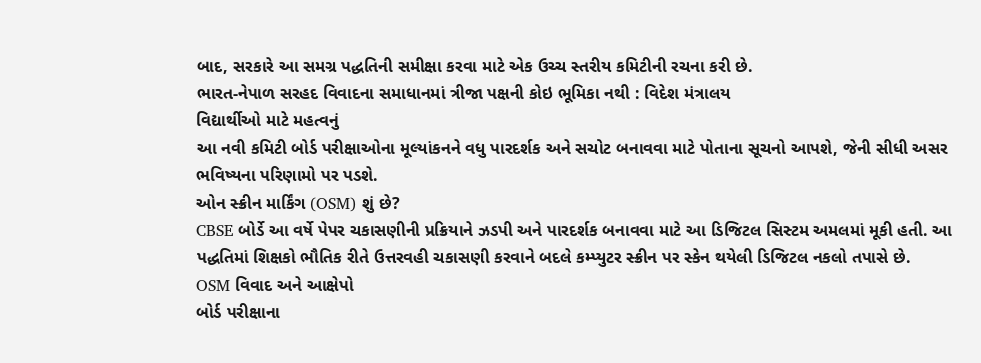બાદ, સરકારે આ સમગ્ર પદ્ધતિની સમીક્ષા કરવા માટે એક ઉચ્ચ સ્તરીય કમિટીની રચના કરી છે.
ભારત-નેપાળ સરહદ વિવાદના સમાધાનમાં ત્રીજા પક્ષની કોઇ ભૂમિકા નથી : વિદેશ મંત્રાલય
વિદ્યાર્થીઓ માટે મહત્વનું
આ નવી કમિટી બોર્ડ પરીક્ષાઓના મૂલ્યાંકનને વધુ પારદર્શક અને સચોટ બનાવવા માટે પોતાના સૂચનો આપશે, જેની સીધી અસર ભવિષ્યના પરિણામો પર પડશે.
ઓન સ્ક્રીન માર્કિંગ (OSM) શું છે?
CBSE બોર્ડે આ વર્ષે પેપર ચકાસણીની પ્રક્રિયાને ઝડપી અને પારદર્શક બનાવવા માટે આ ડિજિટલ સિસ્ટમ અમલમાં મૂકી હતી. આ પદ્ધતિમાં શિક્ષકો ભૌતિક રીતે ઉત્તરવહી ચકાસણી કરવાને બદલે કમ્પ્યુટર સ્ક્રીન પર સ્કેન થયેલી ડિજિટલ નકલો તપાસે છે.
OSM વિવાદ અને આક્ષેપો
બોર્ડ પરીક્ષાના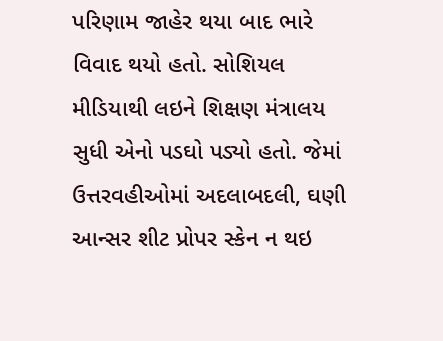પરિણામ જાહેર થયા બાદ ભારે વિવાદ થયો હતો. સોશિયલ મીડિયાથી લઇને શિક્ષણ મંત્રાલય સુધી એનો પડઘો પડ્યો હતો. જેમાં ઉત્તરવહીઓમાં અદલાબદલી, ઘણી આન્સર શીટ પ્રોપર સ્કેન ન થઇ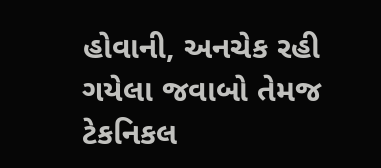હોવાની, અનચેક રહી ગયેલા જવાબો તેમજ ટેકનિકલ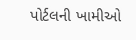પોર્ટલની ખામીઓ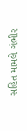સહિત મામલે ગંભીર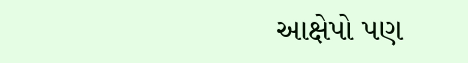આક્ષેપો પણ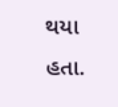થયા હતા.